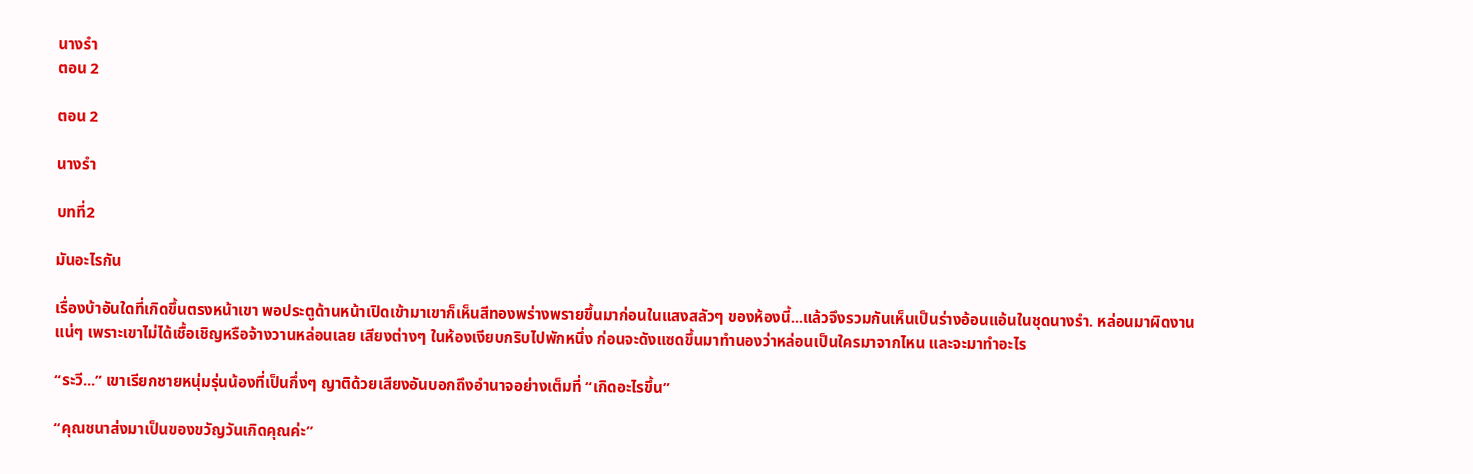นางรำ
ตอน 2

ตอน 2

นางรำ

บทที่2

มันอะไรกัน

เรื่องบ้าอันใดที่เกิดขึ้นตรงหน้าเขา พอประตูด้านหน้าเปิดเข้ามาเขาก็เห็นสีทองพร่างพรายขึ้นมาก่อนในแสงสลัวๆ ของห้องนี้...แล้วจึงรวมกันเห็นเป็นร่างอ้อนแอ้นในชุดนางรำ. หล่อนมาผิดงานแน่ๆ เพราะเขาไม่ได้เชื้อเชิญหรือจ้างวานหล่อนเลย เสียงต่างๆ ในห้องเงียบกริบไปพักหนึ่ง ก่อนจะดังแซดขึ้นมาทำนองว่าหล่อนเป็นใครมาจากไหน และจะมาทำอะไร

“ระวี...” เขาเรียกชายหนุ่มรุ่นน้องที่เป็นกึ่งๆ ญาติด้วยเสียงอันบอกถึงอำนาจอย่างเต็มที่ “เกิดอะไรขึ้น”

“คุณชนาส่งมาเป็นของขวัญวันเกิดคุณค่ะ”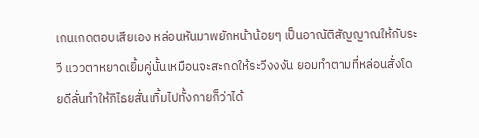เกนเกดตอบเสียเอง หล่อนหันมาพยักหน้าน้อยๆ เป็นอาณัติสัญญาณให้กับระวี แววตาหยาดเยิ้มคู่นั้นเหมือนจะสะกดให้ระวีงงงัน ยอมทำตามที่หล่อนสั่งโดยดีลั่นทำให้ภิไธยสั่นเทิ้มไปทั้งกายก็ว่าได้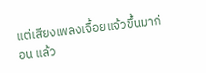แต่เสียงเพลงเจื้อยแจ้วขึ้นมาก่อน แล้ว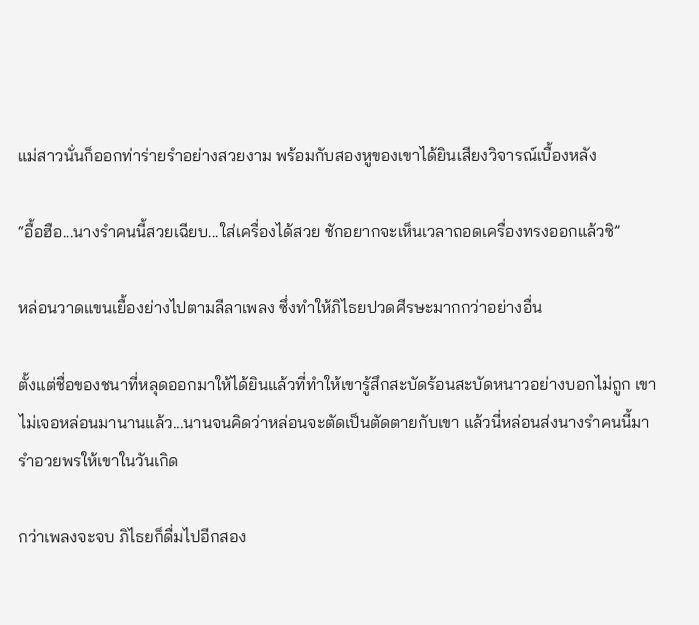แม่สาวนั่นก็ออกท่าร่ายรำอย่างสวยงาม พร้อมกับสองหูของเขาได้ยินเสียงวิจารณ์เบื้องหลัง

“อื้อฮือ...นางรำคนนี้สวยเฉียบ...ใส่เครื่องได้สวย ชักอยากจะเห็นเวลาถอดเครื่องทรงออกแล้วซิ”

หล่อนวาดแขนเยื้องย่างไปตามลีลาเพลง ซึ่งทำให้ภิไธยปวดศีรษะมากกว่าอย่างอื่น

ตั้งแต่ชื่อของชนาที่หลุดออกมาให้ได้ยินแล้วที่ทำให้เขารู้สึกสะบัดร้อนสะบัดหนาวอย่างบอกไม่ถูก เขาไม่เจอหล่อนมานานแล้ว...นานจนคิดว่าหล่อนจะตัดเป็นตัดตายกับเขา แล้วนี่หล่อนส่งนางรำคนนี้มารำอวยพรให้เขาในวันเกิด

กว่าเพลงจะจบ ภิไธยก็ดื่มไปอีกสอง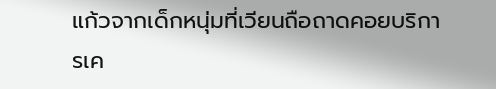แก้วจากเด็กหนุ่มที่เวียนถือถาดคอยบริการเค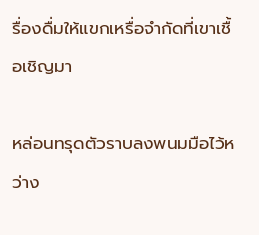รื่องดื่มให้แขกเหรื่อจำกัดที่เขาเชื้อเชิญมา

หล่อนทรุดตัวราบลงพนมมือไว้หว่าง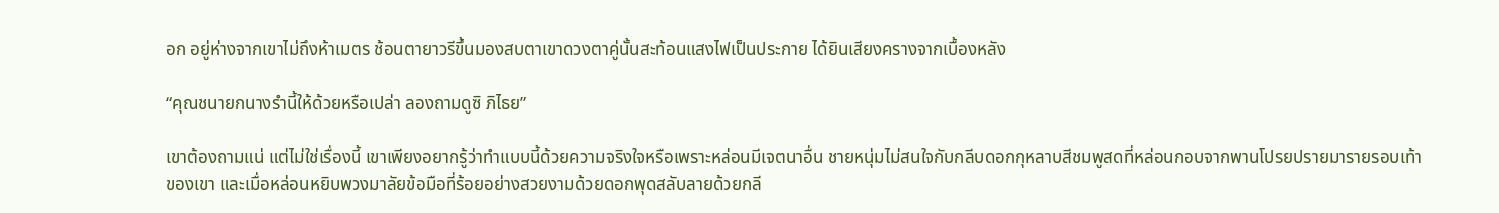อก อยู่ห่างจากเขาไม่ถึงห้าเมตร ช้อนตายาวรีขึ้นมองสบตาเขาดวงตาคู่นั้นสะท้อนแสงไฟเป็นประกาย ได้ยินเสียงครางจากเบื้องหลัง

“คุณชนายกนางรำนี้ให้ด้วยหรือเปล่า ลองถามดูซิ ภิไธย”

เขาต้องถามแน่ แต่ไม่ใช่เรื่องนี้ เขาเพียงอยากรู้ว่าทำแบบนี้ด้วยความจริงใจหรือเพราะหล่อนมีเจตนาอื่น ชายหนุ่มไม่สนใจกับกลีบดอกกุหลาบสีชมพูสดที่หล่อนกอบจากพานโปรยปรายมารายรอบเท้าของเขา และเมื่อหล่อนหยิบพวงมาลัยข้อมือที่ร้อยอย่างสวยงามด้วยดอกพุดสลับลายด้วยกลี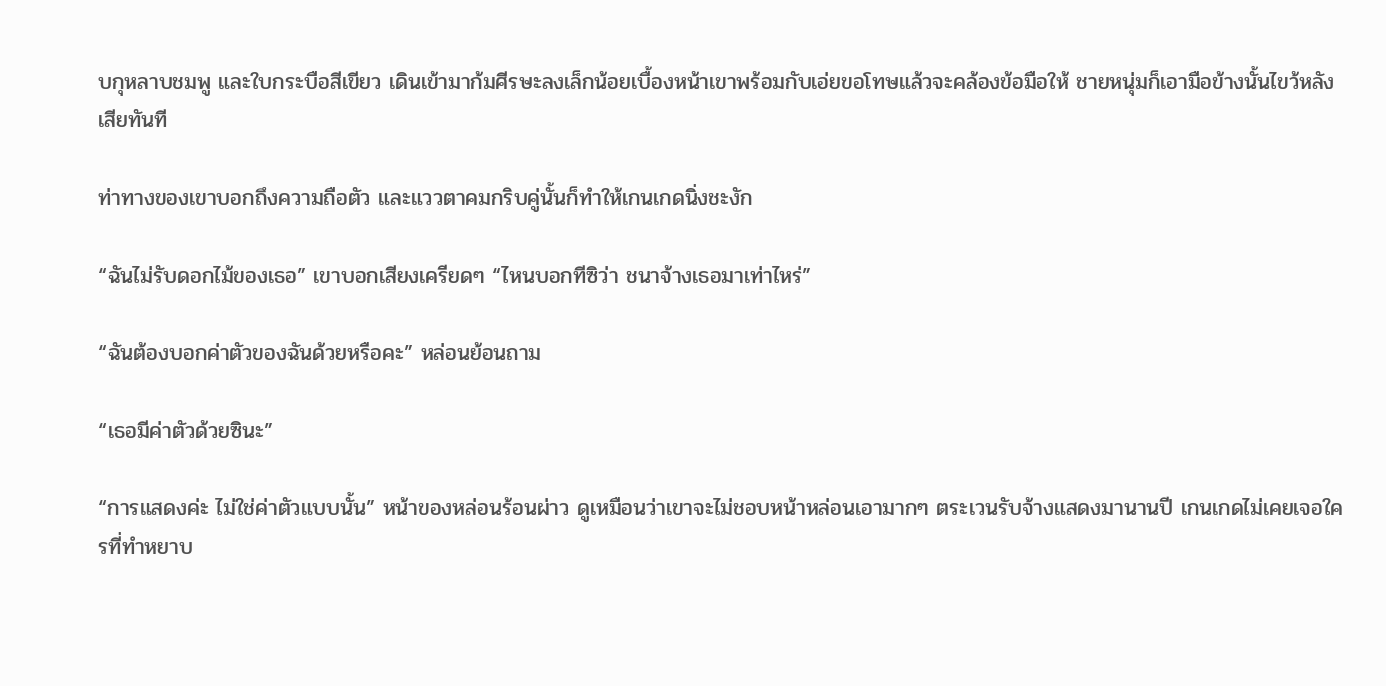บกุหลาบชมพู และใบกระบือสีเขียว เดินเข้ามาก้มศีรษะลงเล็กน้อยเบื้องหน้าเขาพร้อมกับเอ่ยขอโทษแล้วจะคล้องข้อมือให้ ชายหนุ่มก็เอามือข้างนั้นไขว้หลังเสียทันที

ท่าทางของเขาบอกถึงความถือตัว และแววตาคมกริบคู่นั้นก็ทำให้เกนเกดนิ่งชะงัก

“ฉันไม่รับดอกไม้ของเธอ” เขาบอกเสียงเครียดๆ “ไหนบอกทีซิว่า ชนาจ้างเธอมาเท่าไหร่”

“ฉันต้องบอกค่าตัวของฉันด้วยหรือคะ” หล่อนย้อนถาม

“เธอมีค่าตัวด้วยซินะ”

“การแสดงค่ะ ไม่ใช่ค่าตัวแบบนั้น” หน้าของหล่อนร้อนผ่าว ดูเหมือนว่าเขาจะไม่ชอบหน้าหล่อนเอามากๆ ตระเวนรับจ้างแสดงมานานปี เกนเกดไม่เคยเจอใครที่ทำหยาบ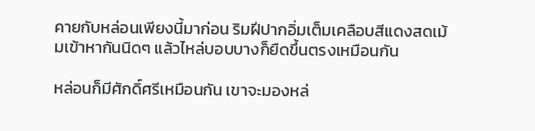คายกับหล่อนเพียงนี้มาก่อน ริมฝีปากอิ่มเต็มเคลือบสีแดงสดเม้มเข้าหากันนิดๆ แล้วไหล่บอบบางก็ยืดขึ้นตรงเหมือนกัน

หล่อนก็มีศักดิ์ศรีเหมือนกัน เขาจะมองหล่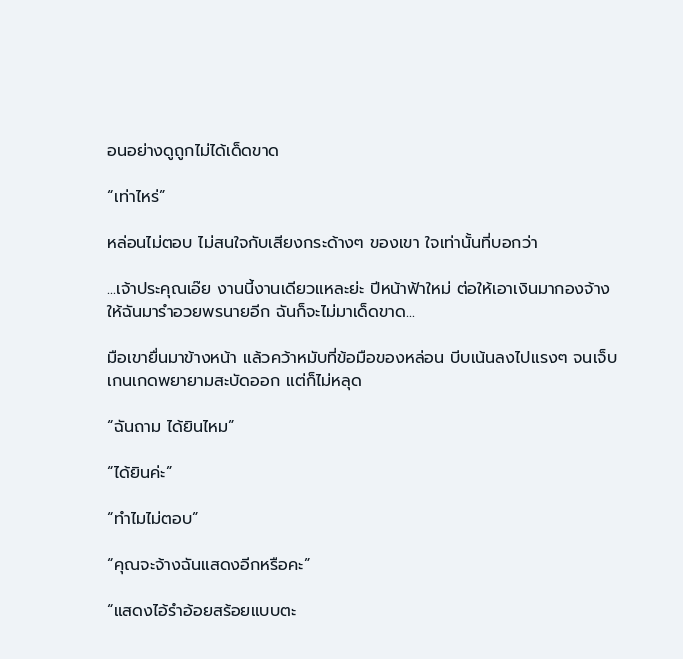อนอย่างดูถูกไม่ได้เด็ดขาด

“เท่าไหร่”

หล่อนไม่ตอบ ไม่สนใจกับเสียงกระด้างๆ ของเขา ใจเท่านั้นที่บอกว่า

...เจ้าประคุณเอ๊ย งานนี้งานเดียวแหละย่ะ ปีหน้าฟ้าใหม่ ต่อให้เอาเงินมากองจ้างให้ฉันมารำอวยพรนายอีก ฉันก็จะไม่มาเด็ดขาด...

มือเขายื่นมาข้างหน้า แล้วคว้าหมับที่ข้อมือของหล่อน บีบเน้นลงไปแรงๆ จนเจ็บ เกนเกดพยายามสะบัดออก แต่ก็ไม่หลุด

“ฉันถาม ได้ยินไหม”

“ได้ยินค่ะ”

“ทำไมไม่ตอบ”

“คุณจะจ้างฉันแสดงอีกหรือคะ”

“แสดงไอ้รำอ้อยสร้อยแบบตะ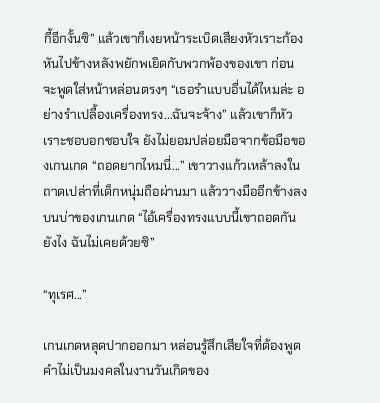กี้อีกงั้นซิ” แล้วเขาก็เงยหน้าระเบิดเสียงหัวเราะก้อง หันไปข้างหลังพยักพเยิดกับพวกพ้องของเขา ก่อนจะพูดใส่หน้าหล่อนตรงๆ “เธอรำแบบอื่นได้ไหมล่ะ อย่างรำเปลื้องเครื่องทรง...ฉันจะจ้าง” แล้วเขาก็หัวเราะชอบอกชอบใจ ยังไม่ยอมปล่อยมือจากข้อมือของเกนเกด “ถอดยากไหมนี่...” เขาวางแก้วเหล้าลงในถาดเปล่าที่เด็กหนุ่มถือผ่านมา แล้ววางมืออีกข้างลงบนบ่าของเกนเกด “ไอ้เครื่องทรงแบบนี้เขาถอดกันยังไง ฉันไม่เคยด้วยซิ”

“ทุเรศ...”

เกนเกดหลุดปากออกมา หล่อนรู้สึกเสียใจที่ต้องพูดคำไม่เป็นมงคลในงานวันเกิดของ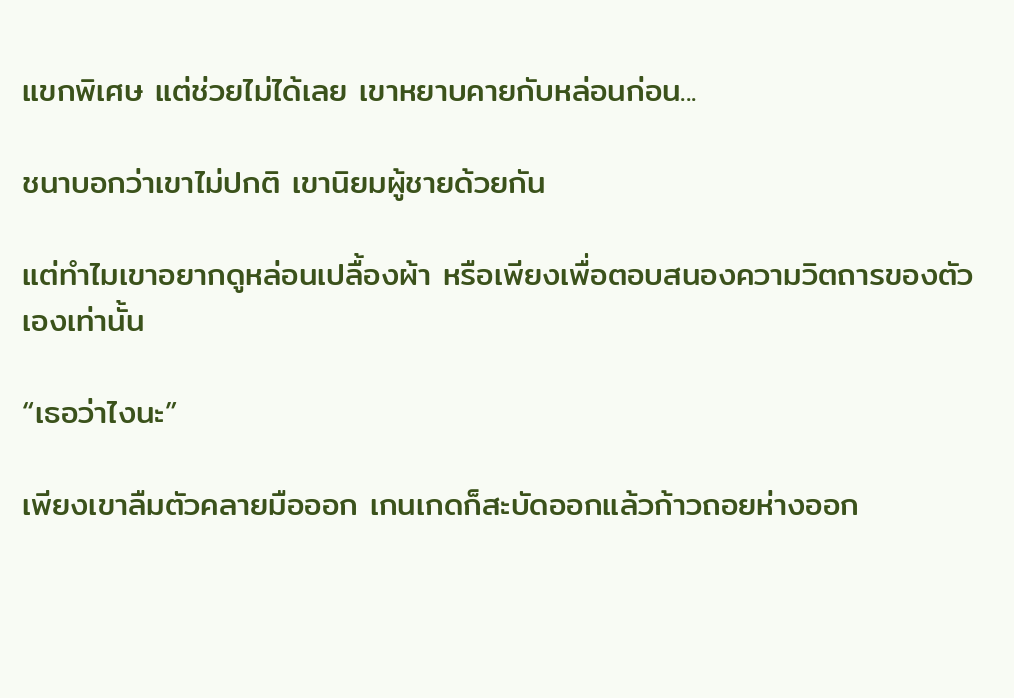แขกพิเศษ แต่ช่วยไม่ได้เลย เขาหยาบคายกับหล่อนก่อน...

ชนาบอกว่าเขาไม่ปกติ เขานิยมผู้ชายด้วยกัน

แต่ทำไมเขาอยากดูหล่อนเปลื้องผ้า หรือเพียงเพื่อตอบสนองความวิตถารของตัวเองเท่านั้น

“เธอว่าไงนะ”

เพียงเขาลืมตัวคลายมือออก เกนเกดก็สะบัดออกแล้วก้าวถอยห่างออก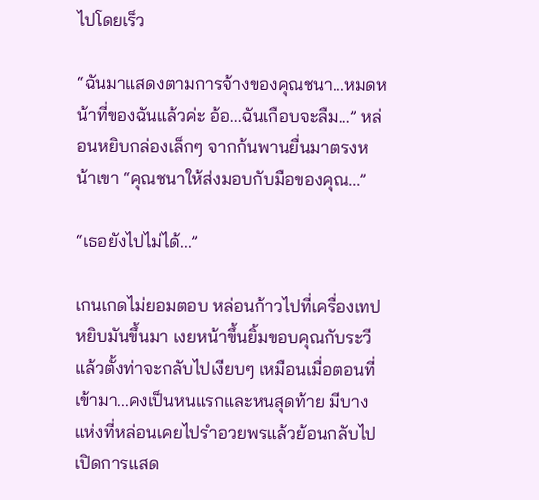ไปโดยเร็ว

“ฉันมาแสดงตามการจ้างของคุณชนา...หมดหน้าที่ของฉันแล้วค่ะ อ้อ...ฉันเกือบจะลืม...” หล่อนหยิบกล่องเล็กๆ จากก้นพานยื่นมาตรงหน้าเขา “คุณชนาให้ส่งมอบกับมือของคุณ...”

“เธอยังไปไม่ได้...”

เกนเกดไม่ยอมตอบ หล่อนก้าวไปที่เครื่องเทปหยิบมันขึ้นมา เงยหน้าขึ้นยิ้มขอบคุณกับระวี แล้วตั้งท่าจะกลับไปเงียบๆ เหมือนเมื่อตอนที่เข้ามา...คงเป็นหนแรกและหนสุดท้าย มีบางแห่งที่หล่อนเคยไปรำอวยพรแล้วย้อนกลับไปเปิดการแสด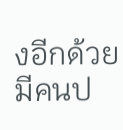งอีกด้วย มีคนป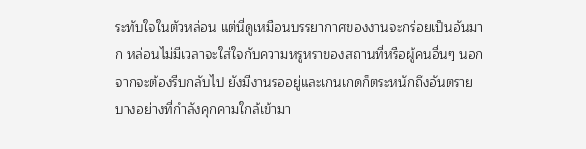ระทับใจในตัวหล่อน แต่นี่ดูเหมือนบรรยากาศของงานจะกร่อยเป็นอันมาก หล่อนไม่มีเวลาจะใส่ใจกับความหรูหราของสถานที่หรือผู้คนอื่นๆ นอกจากจะต้องรีบกลับไป ยังมีงานรออยู่และเกนเกดก็ตระหนักถึงอันตรายบางอย่างที่กำลังคุกคามใกล้เข้ามา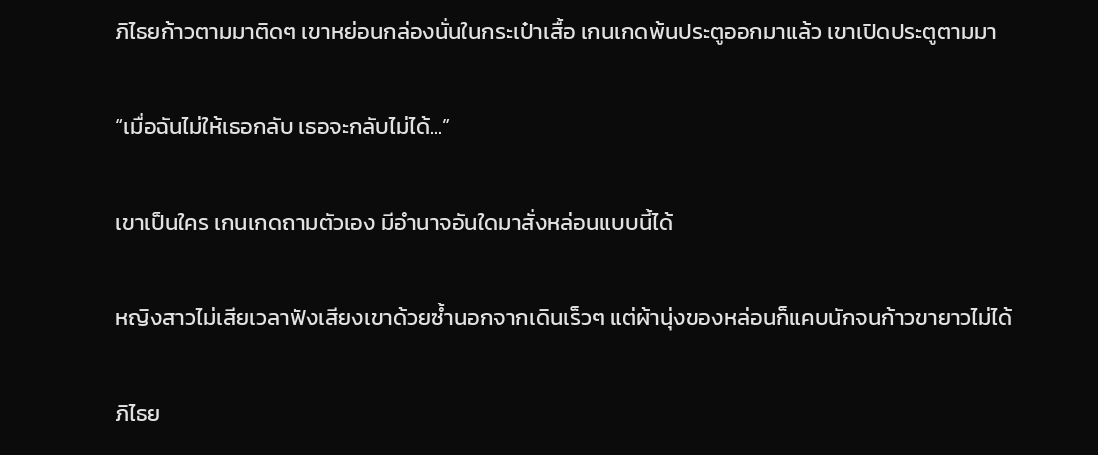ภิไธยก้าวตามมาติดๆ เขาหย่อนกล่องนั่นในกระเป๋าเสื้อ เกนเกดพ้นประตูออกมาแล้ว เขาเปิดประตูตามมา

“เมื่อฉันไม่ให้เธอกลับ เธอจะกลับไม่ได้...”

เขาเป็นใคร เกนเกดถามตัวเอง มีอำนาจอันใดมาสั่งหล่อนแบบนี้ได้

หญิงสาวไม่เสียเวลาฟังเสียงเขาด้วยซ้ำนอกจากเดินเร็วๆ แต่ผ้านุ่งของหล่อนก็แคบนักจนก้าวขายาวไม่ได้

ภิไธย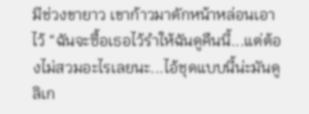มีช่วงขายาว เขาก้าวมาดักหน้าหล่อนเอาไว้ “ฉันจะซื้อเธอไว้รำให้ฉันดูคืนนี้...แต่ต้องไม่สวมอะไรเลยนะ...ไอ้ชุดแบบนี้น่ะมันดูลิเก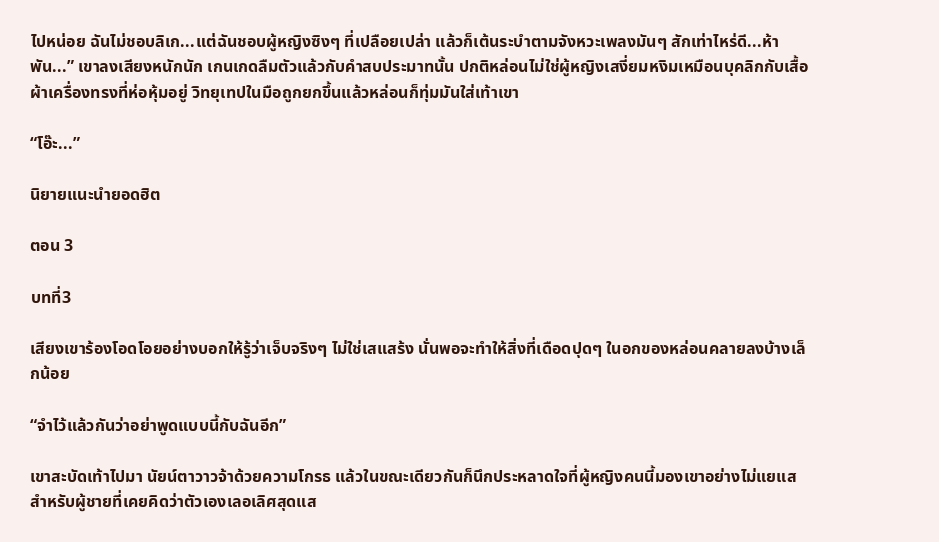ไปหน่อย ฉันไม่ชอบลิเก...แต่ฉันชอบผู้หญิงซิงๆ ที่เปลือยเปล่า แล้วก็เต้นระบำตามจังหวะเพลงมันๆ สักเท่าไหร่ดี...ห้าพัน...” เขาลงเสียงหนักนัก เกนเกดลืมตัวแล้วกับคำสบประมาทนั้น ปกติหล่อนไม่ใช่ผู้หญิงเสงี่ยมหงิมเหมือนบุคลิกกับเสื้อผ้าเครื่องทรงที่ห่อหุ้มอยู่ วิทยุเทปในมือถูกยกขึ้นแล้วหล่อนก็ทุ่มมันใส่เท้าเขา

“โอ๊ะ...”

นิยายแนะนำยอดฮิต

ตอน 3

บทที่3

เสียงเขาร้องโอดโอยอย่างบอกให้รู้ว่าเจ็บจริงๆ ไม่ใช่เสแสร้ง นั่นพอจะทำให้สิ่งที่เดือดปุดๆ ในอกของหล่อนคลายลงบ้างเล็กน้อย

“จำไว้แล้วกันว่าอย่าพูดแบบนี้กับฉันอีก”

เขาสะบัดเท้าไปมา นัยน์ตาวาวจ้าด้วยความโกรธ แล้วในขณะเดียวกันก็นึกประหลาดใจที่ผู้หญิงคนนี้มองเขาอย่างไม่แยแส สำหรับผู้ชายที่เคยคิดว่าตัวเองเลอเลิศสุดแส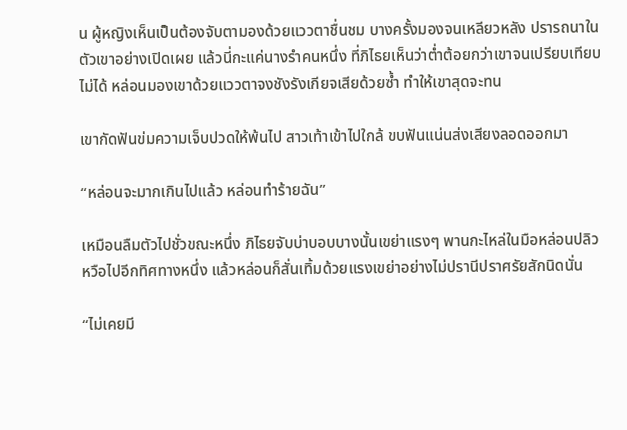น ผู้หญิงเห็นเป็นต้องจับตามองด้วยแววตาชื่นชม บางครั้งมองจนเหลียวหลัง ปรารถนาในตัวเขาอย่างเปิดเผย แล้วนี่กะแค่นางรำคนหนึ่ง ที่ภิไธยเห็นว่าต่ำต้อยกว่าเขาจนเปรียบเทียบไม่ได้ หล่อนมองเขาด้วยแววตาจงชังรังเกียจเสียด้วยซ้ำ ทำให้เขาสุดจะทน

เขากัดฟันข่มความเจ็บปวดให้พ้นไป สาวเท้าเข้าไปใกล้ ขบฟันแน่นส่งเสียงลอดออกมา

“หล่อนจะมากเกินไปแล้ว หล่อนทำร้ายฉัน”

เหมือนลืมตัวไปชั่วขณะหนึ่ง ภิไธยจับบ่าบอบบางนั้นเขย่าแรงๆ พานกะไหล่ในมือหล่อนปลิวหวือไปอีกทิศทางหนึ่ง แล้วหล่อนก็สั่นเทิ้มด้วยแรงเขย่าอย่างไม่ปรานีปราศรัยสักนิดนั่น

“ไม่เคยมี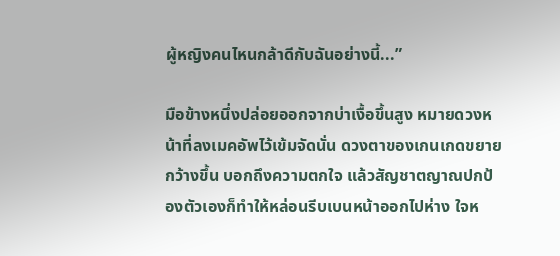ผู้หญิงคนไหนกล้าดีกับฉันอย่างนี้...”

มือข้างหนึ่งปล่อยออกจากบ่าเงื้อขึ้นสูง หมายดวงหน้าที่ลงเมคอัพไว้เข้มจัดนั่น ดวงตาของเกนเกดขยายกว้างขึ้น บอกถึงความตกใจ แล้วสัญชาตญาณปกป้องตัวเองก็ทำให้หล่อนรีบเบนหน้าออกไปห่าง ใจห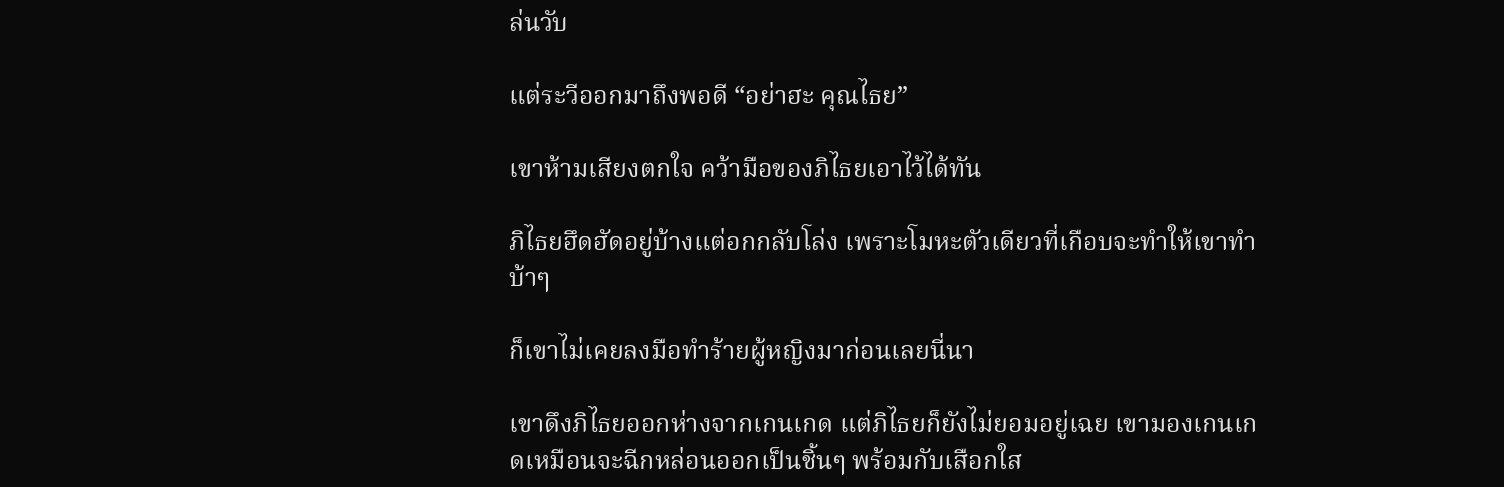ล่นวับ

แต่ระวีออกมาถึงพอดี “อย่าฮะ คุณไธย”

เขาห้ามเสียงตกใจ คว้ามือของภิไธยเอาไว้ได้ทัน

ภิไธยฮึดฮัดอยู่บ้างแต่อกกลับโล่ง เพราะโมหะตัวเดียวที่เกือบจะทำให้เขาทำบ้าๆ

ก็เขาไม่เคยลงมือทำร้ายผู้หญิงมาก่อนเลยนี่นา

เขาดึงภิไธยออกห่างจากเกนเกด แต่ภิไธยก็ยังไม่ยอมอยู่เฉย เขามองเกนเกดเหมือนจะฉีกหล่อนออกเป็นชิ้นๆ พร้อมกับเสือกใส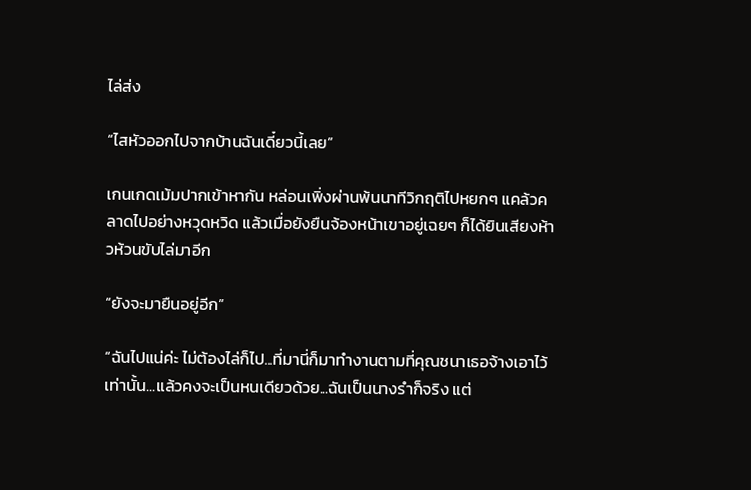ไล่ส่ง

“ไสหัวออกไปจากบ้านฉันเดี๋ยวนี้เลย”

เกนเกดเม้มปากเข้าหากัน หล่อนเพิ่งผ่านพ้นนาทีวิกฤติไปหยกๆ แคล้วคลาดไปอย่างหวุดหวิด แล้วเมื่อยังยืนจ้องหน้าเขาอยู่เฉยๆ ก็ได้ยินเสียงห้าวห้วนขับไล่มาอีก

“ยังจะมายืนอยู่อีก”

“ฉันไปแน่ค่ะ ไม่ต้องไล่ก็ไป...ที่มานี่ก็มาทำงานตามที่คุณชนาเธอจ้างเอาไว้เท่านั้น...แล้วคงจะเป็นหนเดียวด้วย...ฉันเป็นนางรำก็จริง แต่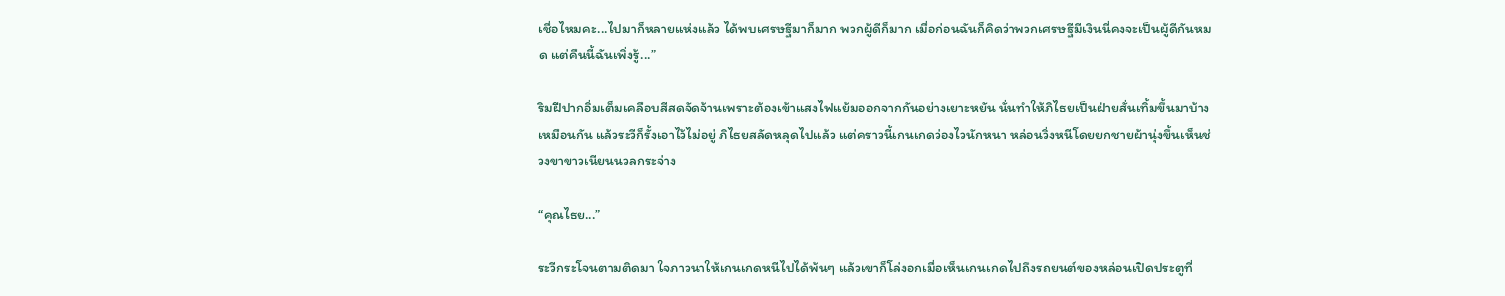เชื่อไหมคะ...ไปมาก็หลายแห่งแล้ว ได้พบเศรษฐีมาก็มาก พวกผู้ดีก็มาก เมื่อก่อนฉันก็คิดว่าพวกเศรษฐีมีเงินนี่คงจะเป็นผู้ดีกันหมด แต่คืนนี้ฉันเพิ่งรู้...”

ริมฝีปากอิ่มเต็มเคลือบสีสดจัดจ้านเพราะต้องเข้าแสงไฟแย้มออกจากกันอย่างเยาะหยัน นั่นทำให้ภิไธยเป็นฝ่ายสั่นเทิ้มขึ้นมาบ้างเหมือนกัน แล้วระวีก็รั้งเอาไว้ไม่อยู่ ภิไธยสลัดหลุดไปแล้ว แต่คราวนี้เกนเกดว่องไวนักหนา หล่อนวิ่งหนีโดยยกชายผ้านุ่งขึ้นเห็นช่วงขาขาวเนียนนวลกระจ่าง

“คุณไธย...”

ระวีกระโจนตามติดมา ใจภาวนาให้เกนเกดหนีไปได้พ้นๆ แล้วเขาก็โล่งอกเมื่อเห็นเกนเกดไปถึงรถยนต์ของหล่อนเปิดประตูที่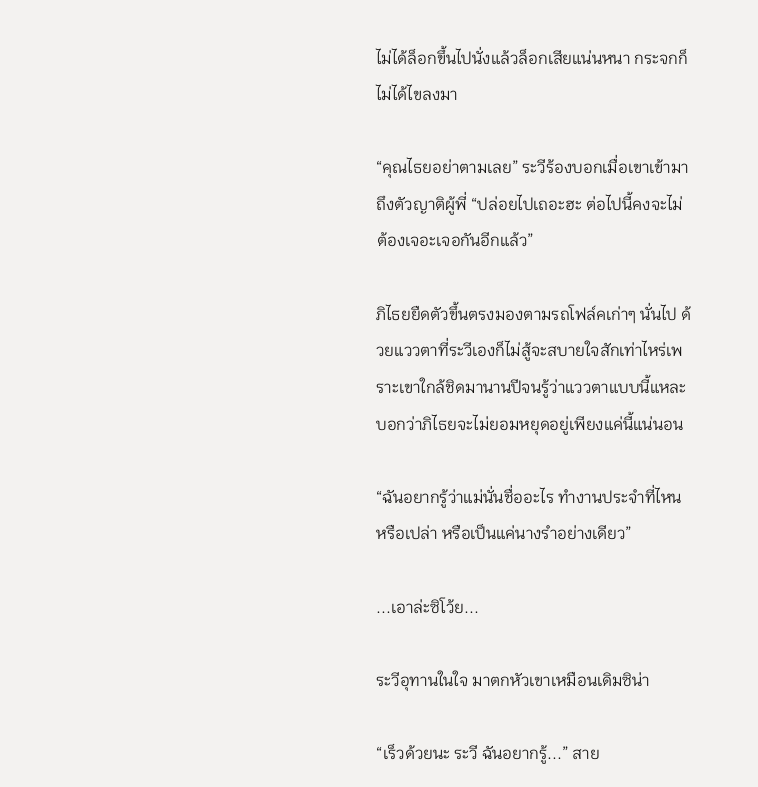ไม่ได้ล็อกขึ้นไปนั่งแล้วล็อกเสียแน่นหนา กระจกก็ไม่ได้ไขลงมา

“คุณไธยอย่าตามเลย” ระวีร้องบอกเมื่อเขาเข้ามาถึงตัวญาติผู้พี่ “ปล่อยไปเถอะฮะ ต่อไปนี้คงจะไม่ต้องเจอะเจอกันอีกแล้ว”

ภิไธยยืดตัวขึ้นตรงมองตามรถโฟล์คเก่าๆ นั่นไป ด้วยแววตาที่ระวีเองก็ไม่สู้จะสบายใจสักเท่าไหร่เพราะเขาใกล้ชิดมานานปีจนรู้ว่าแววตาแบบนี้แหละบอกว่าภิไธยจะไม่ยอมหยุดอยู่เพียงแค่นี้แน่นอน

“ฉันอยากรู้ว่าแม่นั่นชื่ออะไร ทำงานประจำที่ไหนหรือเปล่า หรือเป็นแค่นางรำอย่างเดียว”

...เอาล่ะซิโว้ย...

ระวีอุทานในใจ มาตกหัวเขาเหมือนเดิมซิน่า

“เร็วด้วยนะ ระวี ฉันอยากรู้...” สาย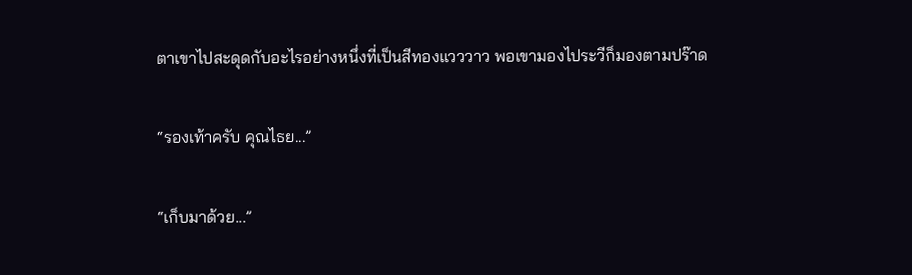ตาเขาไปสะดุดกับอะไรอย่างหนึ่งที่เป็นสีทองแวววาว พอเขามองไประวีก็มองตามปร๊าด

“รองเท้าครับ คุณไธย...”

“เก็บมาด้วย...”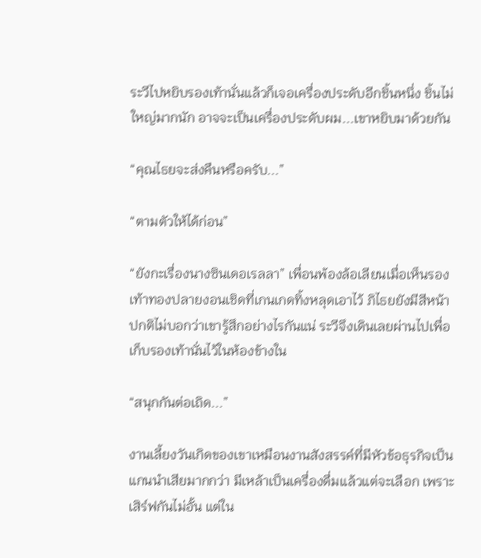ระวีไปหยิบรองเท้านั่นแล้วก็เจอเครื่องประดับอีกชิ้นหนึ่ง ชิ้นไม่ใหญ่มากนัก อาจจะเป็นเครื่องประดับผม...เขาหยิบมาด้วยกัน

“คุณไธยจะส่งคืนหรือครับ...”

“ตามตัวให้ได้ก่อน”

“ยังกะเรื่องนางซินเดอเรลลา” เพื่อนพ้องล้อเลียนเมื่อเห็นรองเท้าทองปลายงอนเชิดที่เกนเกดทิ้งหลุดเอาไว้ ภิไธยยังมีสีหน้าปกติไม่บอกว่าเขารู้สึกอย่างไรกันแน่ ระวีจึงเดินเลยผ่านไปเพื่อเก็บรองเท้านั่นไว้ในห้องข้างใน

“สนุกกันต่อเถิด...”

งานเลี้ยงวันเกิดของเขาเหมือนงานสังสรรค์ที่มีหัวข้อธุรกิจเป็นแกนนำเสียมากกว่า มีเหล้าเป็นเครื่องดื่มแล้วแต่จะเลือก เพราะเสิร์ฟกันไม่อั้น แต่ใน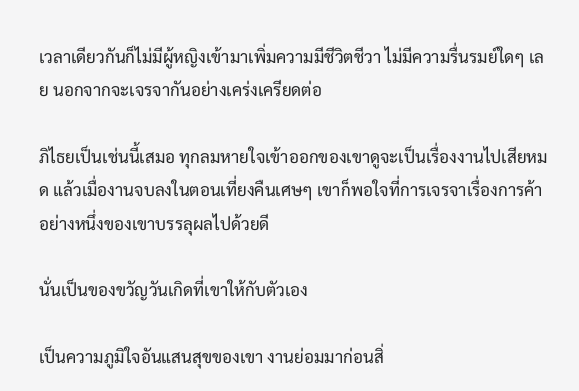เวลาเดียวกันก็ไม่มีผู้หญิงเข้ามาเพิ่มความมีชีวิตชีวา ไม่มีความรื่นรมย์ใดๆ เลย นอกจากจะเจรจากันอย่างเคร่งเครียดต่อ

ภิไธยเป็นเช่นนี้เสมอ ทุกลมหายใจเข้าออกของเขาดูจะเป็นเรื่องงานไปเสียหมด แล้วเมื่องานจบลงในตอนเที่ยงคืนเศษๆ เขาก็พอใจที่การเจรจาเรื่องการค้าอย่างหนึ่งของเขาบรรลุผลไปด้วยดี

นั่นเป็นของขวัญวันเกิดที่เขาให้กับตัวเอง

เป็นความภูมิใจอันแสนสุขของเขา งานย่อมมาก่อนสิ่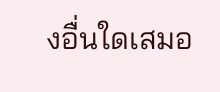งอื่นใดเสมอ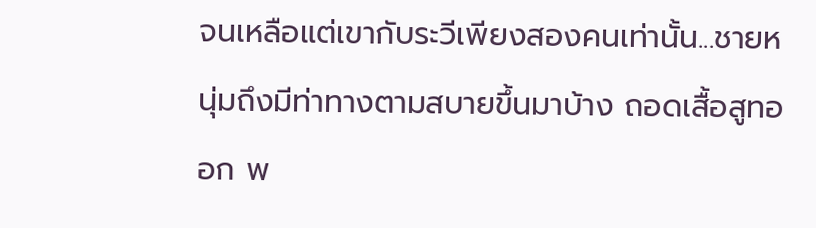จนเหลือแต่เขากับระวีเพียงสองคนเท่านั้น...ชายหนุ่มถึงมีท่าทางตามสบายขึ้นมาบ้าง ถอดเสื้อสูทออก พ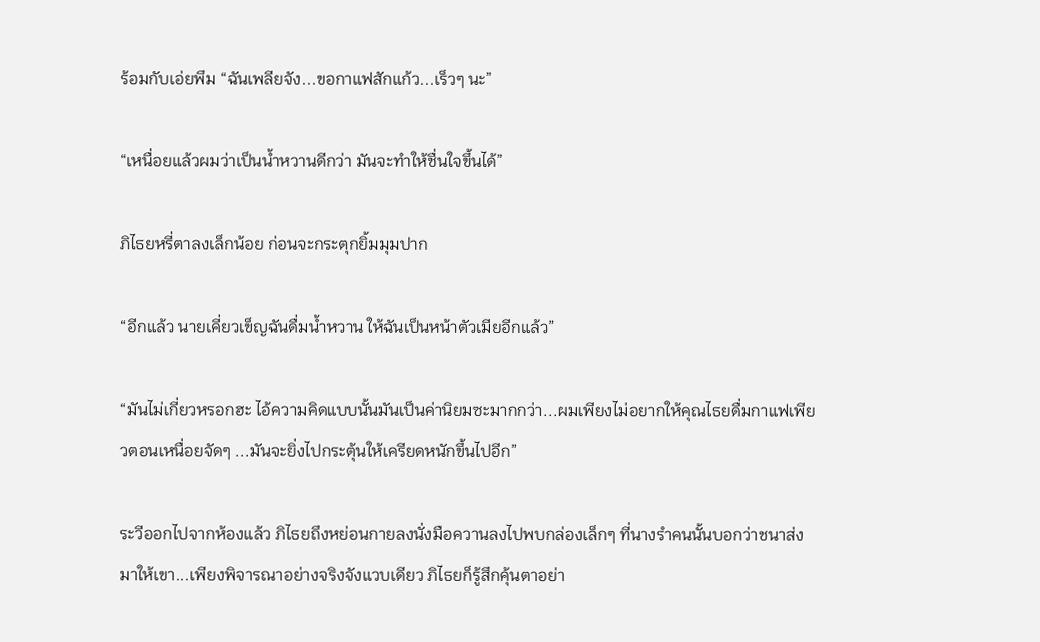ร้อมกับเอ่ยพึม “ฉันเพลียจัง...ขอกาแฟสักแก้ว...เร็วๆ นะ”

“เหนื่อยแล้วผมว่าเป็นน้ำหวานดีกว่า มันจะทำให้ชื่นใจขึ้นได้”

ภิไธยหรี่ตาลงเล็กน้อย ก่อนจะกระตุกยิ้มมุมปาก

“อีกแล้ว นายเคี่ยวเข็ญฉันดื่มน้ำหวาน ให้ฉันเป็นหน้าตัวเมียอีกแล้ว”

“มันไม่เกี่ยวหรอกฮะ ไอ้ความคิดแบบนั้นมันเป็นค่านิยมซะมากกว่า...ผมเพียงไม่อยากให้คุณไธยดื่มกาแฟเพียวตอนเหนื่อยจัดๆ ...มันจะยิ่งไปกระตุ้นให้เครียดหนักขึ้นไปอีก”

ระวีออกไปจากห้องแล้ว ภิไธยถึงหย่อนกายลงนั่งมือควานลงไปพบกล่องเล็กๆ ที่นางรำคนนั้นบอกว่าชนาส่งมาให้เขา...เพียงพิจารณาอย่างจริงจังแวบเดียว ภิไธยก็รู้สึกคุ้นตาอย่า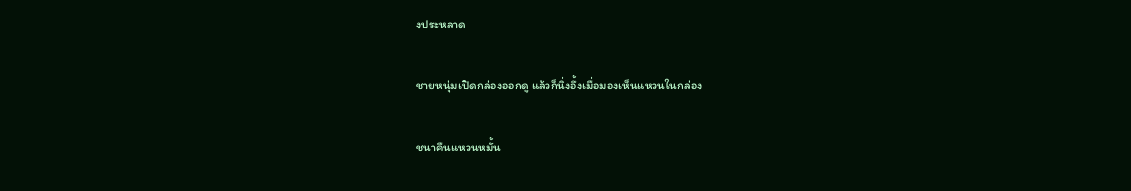งประหลาด

ชายหนุ่มเปิดกล่องออกดู แล้วก็นิ่งอึ้งเมื่อมองเห็นแหวนในกล่อง

ชนาคืนแหวนหมั้น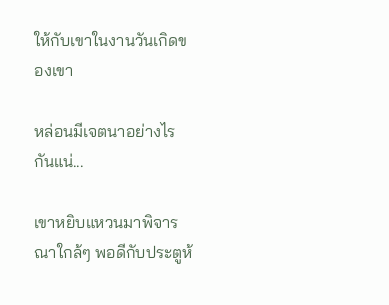ให้กับเขาในงานวันเกิดของเขา

หล่อนมีเจตนาอย่างไรกันแน่...

เขาหยิบแหวนมาพิจารณาใกล้ๆ พอดีกับประตูห้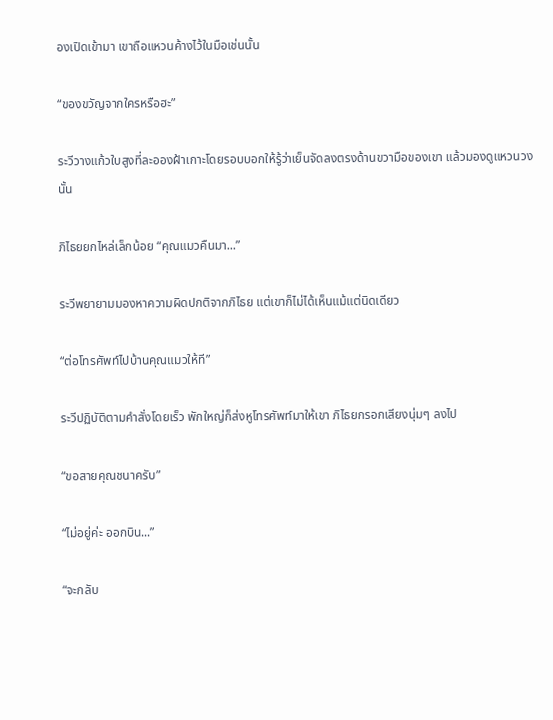องเปิดเข้ามา เขาถือแหวนค้างไว้ในมือเช่นนั้น

“ของขวัญจากใครหรือฮะ”

ระวีวางแก้วใบสูงที่ละอองฝ้าเกาะโดยรอบบอกให้รู้ว่าเย็นจัดลงตรงด้านขวามือของเขา แล้วมองดูแหวนวงนั้น

ภิไธยยกไหล่เล็กน้อย “คุณแมวคืนมา...”

ระวีพยายามมองหาความผิดปกติจากภิไธย แต่เขาก็ไม่ได้เห็นแม้แต่นิดเดียว

“ต่อโทรศัพท์ไปบ้านคุณแมวให้ที”

ระวีปฏิบัติตามคำสั่งโดยเร็ว พักใหญ่ก็ส่งหูโทรศัพท์มาให้เขา ภิไธยกรอกเสียงนุ่มๆ ลงไป

“ขอสายคุณชนาครับ”

“ไม่อยู่ค่ะ ออกบิน...”

“จะกลับ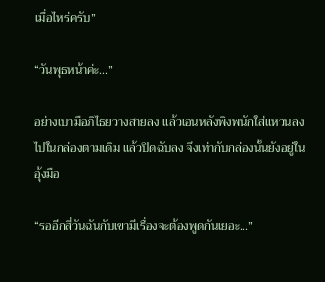เมื่อไหร่ครับ”

“วันพุธหน้าค่ะ...”

อย่างเบามือภิไธยวางสายลง แล้วเอนหลังพิงพนักใส่แหวนลงไปในกล่องตามเดิม แล้วปิดฉับลง จึงเท่ากับกล่องนั้นยังอยู่ในอุ้งมือ

“รออีกสี่วันฉันกับเขามีเรื่องจะต้องพูดกันเยอะ...”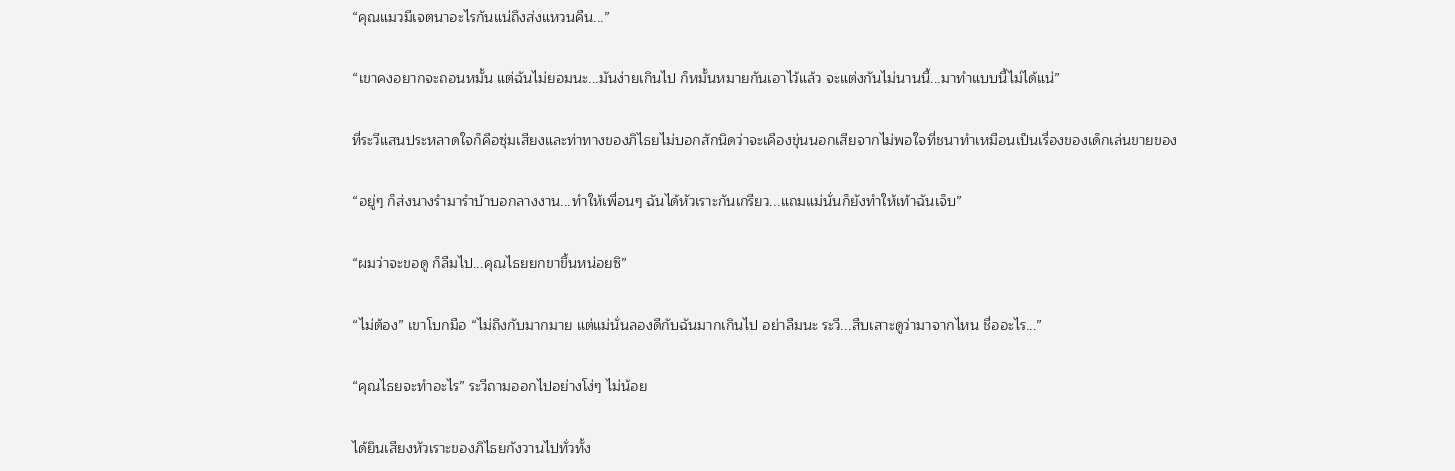“คุณแมวมีเจตนาอะไรกันแน่ถึงส่งแหวนคืน...”

“เขาคงอยากจะถอนหมั้น แต่ฉันไม่ยอมนะ...มันง่ายเกินไป ก็หมั้นหมายกันเอาไว้แล้ว จะแต่งกันไม่นานนี้...มาทำแบบนี้ไม่ได้แน่”

ที่ระวีแสนประหลาดใจก็คือซุ่มเสียงและท่าทางของภิไธยไม่บอกสักนิดว่าจะเคืองขุ่นนอกเสียจากไม่พอใจที่ชนาทำเหมือนเป็นเรื่องของเด็กเล่นขายของ

“อยู่ๆ ก็ส่งนางรำมารำบ้าบอกลางงาน...ทำให้เพื่อนๆ ฉันได้หัวเราะกันเกรียว...แถมแม่นั่นก็ยังทำให้เท้าฉันเจ็บ”

“ผมว่าจะขอดู ก็ลืมไป...คุณไธยยกขาขึ้นหน่อยซิ”

“ไม่ต้อง” เขาโบกมือ “ไม่ถึงกับมากมาย แต่แม่นั่นลองดีกับฉันมากเกินไป อย่าลืมนะ ระวี...สืบเสาะดูว่ามาจากไหน ชื่ออะไร...”

“คุณไธยจะทำอะไร” ระวีถามออกไปอย่างโง่ๆ ไม่น้อย

ได้ยินเสียงหัวเราะของภิไธยกังวานไปทั่วทั้ง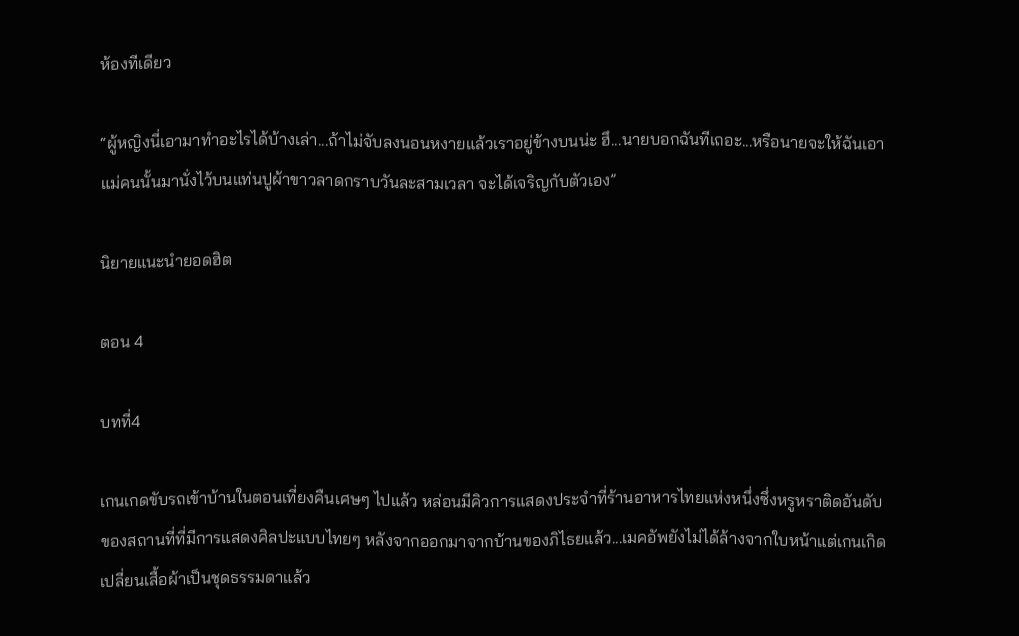ห้องทีเดียว

“ผู้หญิงนี่เอามาทำอะไรได้บ้างเล่า...ถ้าไม่จับลงนอนหงายแล้วเราอยู่ข้างบนน่ะ ฮึ...นายบอกฉันทีเถอะ...หรือนายจะให้ฉันเอาแม่คนนั้นมานั่งไว้บนแท่นปูผ้าขาวลาดกราบวันละสามเวลา จะได้เจริญกับตัวเอง”

นิยายแนะนำยอดฮิต

ตอน 4

บทที่4

เกนเกดขับรถเข้าบ้านในตอนเที่ยงคืนเศษๆ ไปแล้ว หล่อนมีคิวการแสดงประจำที่ร้านอาหารไทยแห่งหนึ่งซึ่งหรูหราติดอันดับของสถานที่ที่มีการแสดงศิลปะแบบไทยๆ หลังจากออกมาจากบ้านของภิไธยแล้ว...เมคอัพยังไม่ได้ล้างจากใบหน้าแต่เกนเกิดเปลี่ยนเสื้อผ้าเป็นชุดธรรมดาแล้ว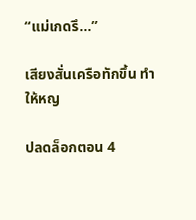“แม่เกดรึ...”

เสียงสั่นเครือทักขึ้น ทำให้หญ

ปลดล็อกตอน 4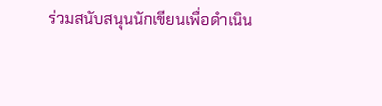ร่วมสนับสนุนนักเขียนเพื่อดำเนิน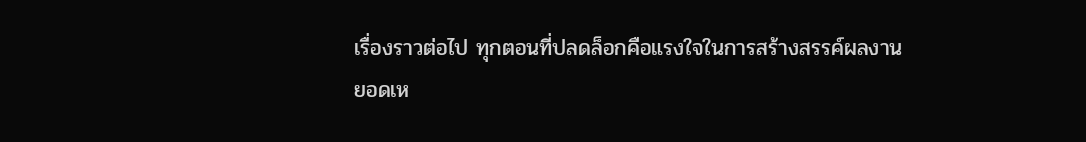เรื่องราวต่อไป ทุกตอนที่ปลดล็อกคือแรงใจในการสร้างสรรค์ผลงาน
ยอดเห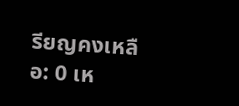รียญคงเหลือ: 0 เห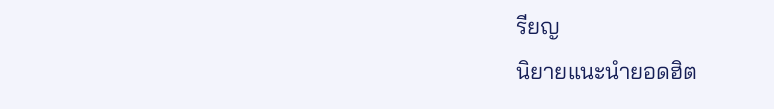รียญ
นิยายแนะนำยอดฮิต